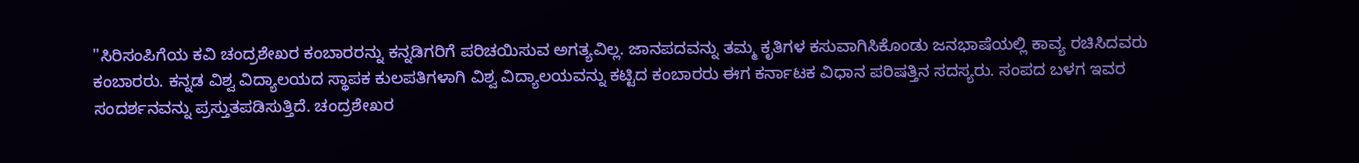"ಸಿರಿಸಂಪಿಗೆಯ ಕವಿ ಚಂದ್ರಶೇಖರ ಕಂಬಾರರನ್ನು ಕನ್ನಡಿಗರಿಗೆ ಪರಿಚಯಿಸುವ ಅಗತ್ಯವಿಲ್ಲ. ಜಾನಪದವನ್ನು ತಮ್ಮ ಕೃತಿಗಳ ಕಸುವಾಗಿಸಿಕೊಂಡು ಜನಭಾಷೆಯಲ್ಲಿ ಕಾವ್ಯ ರಚಿಸಿದವರು ಕಂಬಾರರು. ಕನ್ನಡ ವಿಶ್ವ ವಿದ್ಯಾಲಯದ ಸ್ಥಾಪಕ ಕುಲಪತಿಗಳಾಗಿ ವಿಶ್ವ ವಿದ್ಯಾಲಯವನ್ನು ಕಟ್ಟಿದ ಕಂಬಾರರು ಈಗ ಕರ್ನಾಟಕ ವಿಧಾನ ಪರಿಷತ್ತಿನ ಸದಸ್ಯರು. ಸಂಪದ ಬಳಗ ಇವರ ಸಂದರ್ಶನವನ್ನು ಪ್ರಸ್ತುತಪಡಿಸುತ್ತಿದೆ. ಚಂದ್ರಶೇಖರ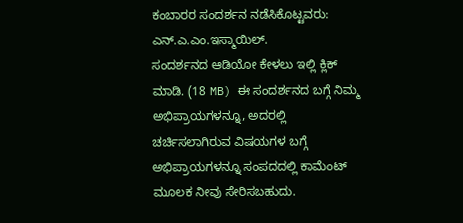ಕಂಬಾರರ ಸಂದರ್ಶನ ನಡೆಸಿಕೊಟ್ಟವರು: ಎನ್.ಎ.ಎಂ.ಇಸ್ಮಾಯಿಲ್.
ಸಂದರ್ಶನದ ಆಡಿಯೋ ಕೇಳಲು ಇಲ್ಲಿ ಕ್ಲಿಕ್ ಮಾಡಿ. (18 MB) ಈ ಸಂದರ್ಶನದ ಬಗ್ಗೆ ನಿಮ್ಮ ಅಭಿಪ್ರಾಯಗಳನ್ನೂ, ಅದರಲ್ಲಿ ಚರ್ಚಿಸಲಾಗಿರುವ ವಿಷಯಗಳ ಬಗ್ಗೆ ಅಭಿಪ್ರಾಯಗಳನ್ನೂ ಸಂಪದದಲ್ಲಿ ಕಾಮೆಂಟ್ ಮೂಲಕ ನೀವು ಸೇರಿಸಬಹುದು.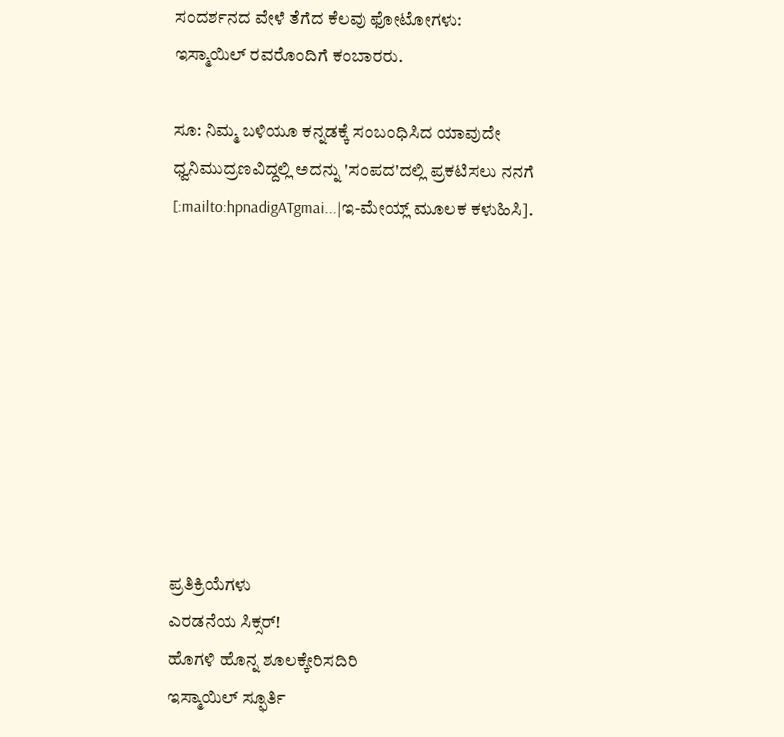ಸಂದರ್ಶನದ ವೇಳೆ ತೆಗೆದ ಕೆಲವು ಫೋಟೋಗಳು:
ಇಸ್ಮಾಯಿಲ್ ರವರೊಂದಿಗೆ ಕಂಬಾರರು.

ಸೂ: ನಿಮ್ಮ ಬಳಿಯೂ ಕನ್ನಡಕ್ಕೆ ಸಂಬಂಧಿಸಿದ ಯಾವುದೇ ಧ್ವನಿಮುದ್ರಣವಿದ್ದಲ್ಲಿ ಅದನ್ನು 'ಸಂಪದ'ದಲ್ಲಿ ಪ್ರಕಟಿಸಲು ನನಗೆ [:mailto:hpnadigATgmai...|ಇ-ಮೇಯ್ಲ್ ಮೂಲಕ ಕಳುಹಿಸಿ].









ಪ್ರತಿಕ್ರಿಯೆಗಳು
ಎರಡನೆಯ ಸಿಕ್ಸರ್!
ಹೊಗಳಿ ಹೊನ್ನ ಶೂಲಕ್ಕೇರಿಸದಿರಿ
ಇಸ್ಮಾಯಿಲ್ ಸ್ಫೂರ್ತಿ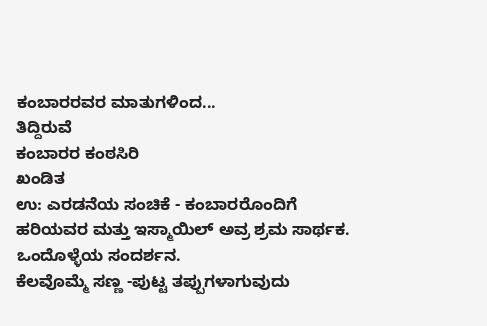ಕಂಬಾರರವರ ಮಾತುಗಳಿಂದ...
ತಿದ್ದಿರುವೆ
ಕಂಬಾರರ ಕಂಠಸಿರಿ
ಖಂಡಿತ
ಉ: ಎರಡನೆಯ ಸಂಚಿಕೆ - ಕಂಬಾರರೊಂದಿಗೆ
ಹರಿಯವರ ಮತ್ತು ಇಸ್ಮಾಯಿಲ್ ಅವ್ರ ಶ್ರಮ ಸಾರ್ಥಕ.
ಒಂದೊಳ್ಳೆಯ ಸಂದರ್ಶನ.
ಕೆಲವೊಮ್ಮೆ ಸಣ್ಣ -ಪುಟ್ಟ ತಪ್ಪುಗಳಾಗುವುದು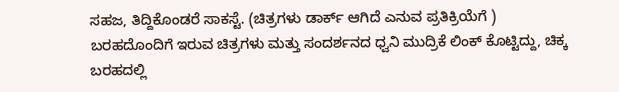ಸಹಜ, ತಿದ್ದಿಕೊಂಡರೆ ಸಾಕಸ್ಟೆ. (ಚಿತ್ರಗಳು ಡಾರ್ಕ್ ಆಗಿದೆ ಎನುವ ಪ್ರತಿಕ್ರಿಯೆಗೆ )
ಬರಹದೊಂದಿಗೆ ಇರುವ ಚಿತ್ರಗಳು ಮತ್ತು ಸಂದರ್ಶನದ ಧ್ವನಿ ಮುದ್ರಿಕೆ ಲಿಂಕ್ ಕೊಟ್ಟಿದ್ದು, ಚಿಕ್ಕ ಬರಹದಲ್ಲಿ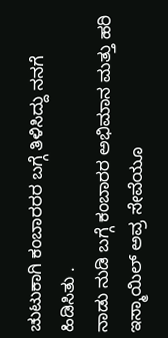ಚುಟುಕಾಗಿ ಕಂಬಾರರರ ಬಗ್ಗೆ ತಿಳಿಸಿದ್ದು ನನಗೆ ಹಿಡಿಸಿತು .
ನಾಡು ನುಡಿ ಬಗ್ಗೆ ಕಂಬಾರರ ಅಭಿಮಾನ ಮತ್ತು ಹರಿ ಇಸ್ಮಾಯಿಲ್ ಅವ್ರ ಸೇವೆಯೂ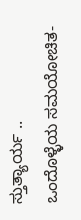ಸ್ತುತ್ಯಾರ್ಯ ..
ಒಂದೊಳ್ಳೆಯ ಸಮಯೋಚಿತ-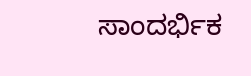ಸಾಂದರ್ಭಿಕ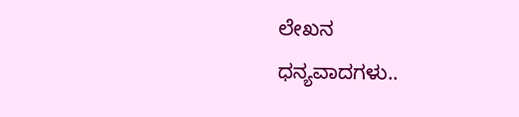ಲೇಖನ
ಧನ್ಯವಾದಗಳು..